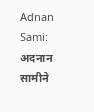Adnan Sami: अदनान सामीने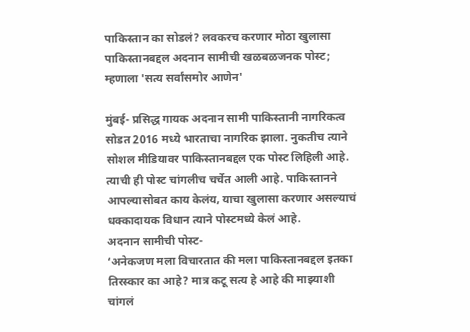पाकिस्तान का सोडलं? लवकरच करणार मोठा खुलासा
पाकिस्तानबद्दल अदनान सामीची खळबळजनक पोस्ट; म्हणाला 'सत्य सर्वांसमोर आणेन'

मुंबई- प्रसिद्ध गायक अदनान सामी पाकिस्तानी नागरिकत्व सोडत 2016 मध्ये भारताचा नागरिक झाला. नुकतीच त्याने सोशल मीडियावर पाकिस्तानबद्दल एक पोस्ट लिहिली आहे. त्याची ही पोस्ट चांगलीच चर्चेत आली आहे. पाकिस्तानने आपल्यासोबत काय केलंय, याचा खुलासा करणार असल्याचं धक्कादायक विधान त्याने पोस्टमध्ये केलं आहे.
अदनान सामीची पोस्ट-
‘अनेकजण मला विचारतात की मला पाकिस्तानबद्दल इतका तिरस्कार का आहे? मात्र कटू सत्य हे आहे की माझ्याशी चांगलं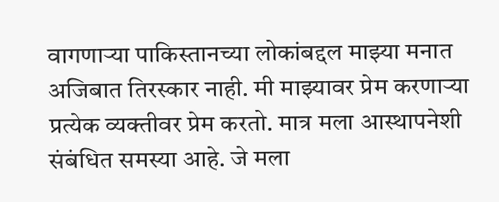वागणाऱ्या पाकिस्तानच्या लोकांबद्दल माझ्या मनात अजिबात तिरस्कार नाही. मी माझ्यावर प्रेम करणाऱ्या प्रत्येक व्यक्तीवर प्रेम करतो. मात्र मला आस्थापनेशी संबंधित समस्या आहे. जे मला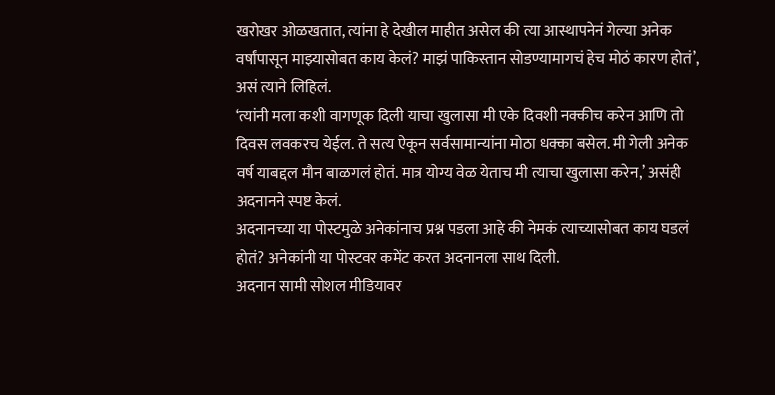खरोखर ओळखतात, त्यांना हे देखील माहीत असेल की त्या आस्थापनेनं गेल्या अनेक वर्षांपासून माझ्यासोबत काय केलं? माझं पाकिस्तान सोडण्यामागचं हेच मोठं कारण होतं’, असं त्याने लिहिलं.
‘त्यांनी मला कशी वागणूक दिली याचा खुलासा मी एके दिवशी नक्कीच करेन आणि तो दिवस लवकरच येईल. ते सत्य ऐकून सर्वसामान्यांना मोठा धक्का बसेल. मी गेली अनेक वर्ष याबद्दल मौन बाळगलं होतं. मात्र योग्य वेळ येताच मी त्याचा खुलासा करेन,’ असंही अदनानने स्पष्ट केलं.
अदनानच्या या पोस्टमुळे अनेकांनाच प्रश्न पडला आहे की नेमकं त्याच्यासोबत काय घडलं होतं? अनेकांनी या पोस्टवर कमेंट करत अदनानला साथ दिली.
अदनान सामी सोशल मीडियावर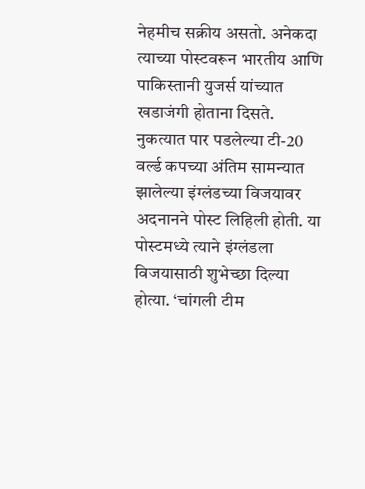नेहमीच सक्रीय असतो. अनेकदा त्याच्या पोस्टवरून भारतीय आणि पाकिस्तानी युजर्स यांच्यात खडाजंगी होताना दिसते. नुकत्यात पार पडलेल्या टी-20 वर्ल्ड कपच्या अंतिम सामन्यात झालेल्या इंग्लंडच्या विजयावर अदनानने पोस्ट लिहिली होती. या पोस्टमध्ये त्याने इंग्लंडला विजयासाठी शुभेच्छा दिल्या होत्या. ‘चांगली टीम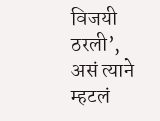विजयी ठरली’, असं त्याने म्हटलं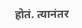होतं. त्यानंतर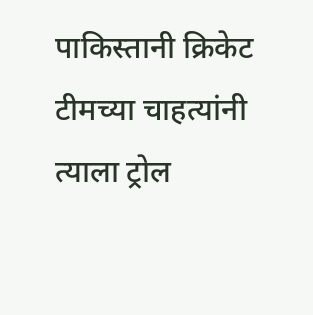पाकिस्तानी क्रिकेट टीमच्या चाहत्यांनी त्याला ट्रोल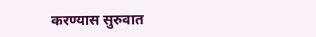करण्यास सुरुवात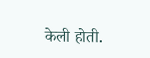केली होती.